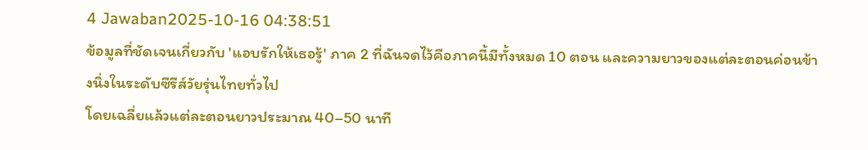4 Jawaban2025-10-16 04:38:51
ข้อมูลที่ชัดเจนเกี่ยวกับ 'แอบรักให้เธอรู้' ภาค 2 ที่ฉันจดไว้คือภาคนี้มีทั้งหมด 10 ตอน และความยาวของแต่ละตอนค่อนข้างนิ่งในระดับซีรีส์วัยรุ่นไทยทั่วไป
โดยเฉลี่ยแล้วแต่ละตอนยาวประมาณ 40–50 นาที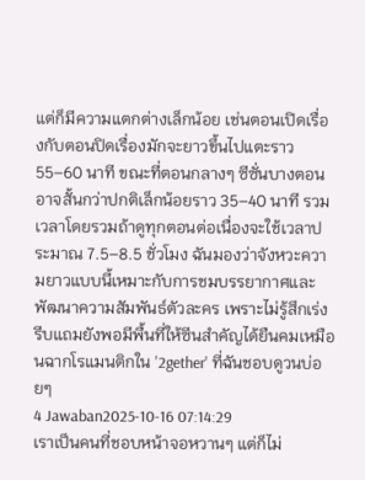แต่ก็มีความแตกต่างเล็กน้อย เช่นตอนเปิดเรื่องกับตอนปิดเรื่องมักจะยาวขึ้นไปแตะราว 55–60 นาที ขณะที่ตอนกลางๆ ซีซั่นบางตอนอาจสั้นกว่าปกติเล็กน้อยราว 35–40 นาที รวมเวลาโดยรวมถ้าดูทุกตอนต่อเนื่องจะใช้เวลาประมาณ 7.5–8.5 ชั่วโมง ฉันมองว่าจังหวะความยาวแบบนี้เหมาะกับการชมบรรยากาศและพัฒนาความสัมพันธ์ตัวละคร เพราะไม่รู้สึกเร่งรีบแถมยังพอมีพื้นที่ให้ซีนสำคัญได้ยืนคมเหมือนฉากโรแมนติกใน '2gether' ที่ฉันชอบดูวนบ่อยๆ
4 Jawaban2025-10-16 07:14:29
เราเป็นคนที่ชอบหน้าจอหวานๆ แต่ก็ไม่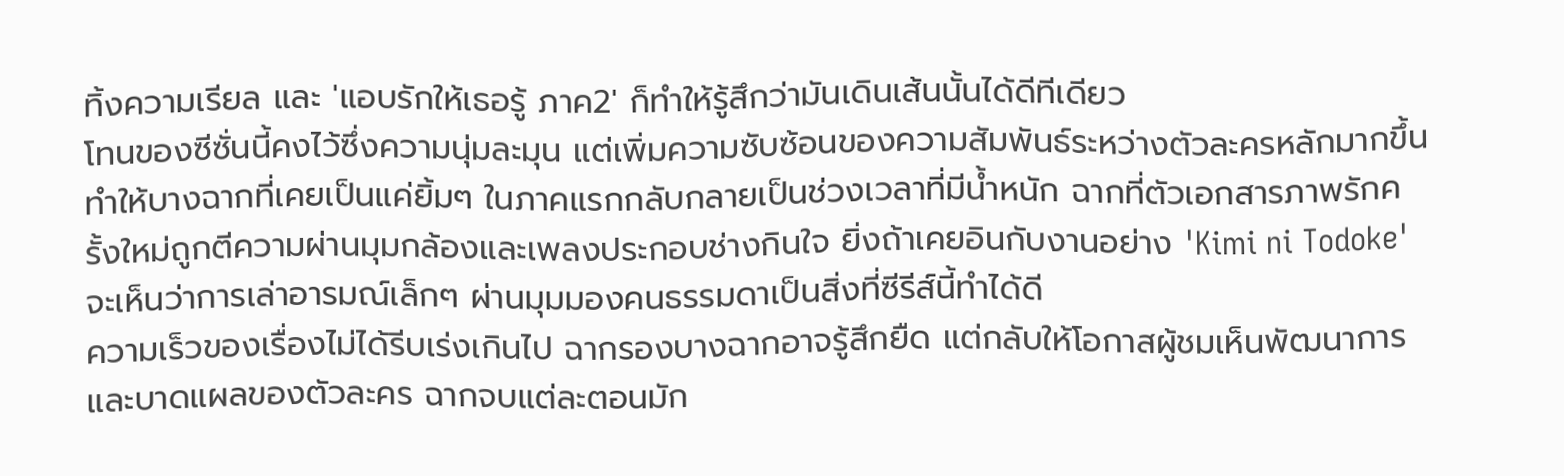ทิ้งความเรียล และ 'แอบรักให้เธอรู้ ภาค2' ก็ทำให้รู้สึกว่ามันเดินเส้นนั้นได้ดีทีเดียว
โทนของซีซั่นนี้คงไว้ซึ่งความนุ่มละมุน แต่เพิ่มความซับซ้อนของความสัมพันธ์ระหว่างตัวละครหลักมากขึ้น ทำให้บางฉากที่เคยเป็นแค่ยิ้มๆ ในภาคแรกกลับกลายเป็นช่วงเวลาที่มีน้ำหนัก ฉากที่ตัวเอกสารภาพรักครั้งใหม่ถูกตีความผ่านมุมกล้องและเพลงประกอบช่างกินใจ ยิ่งถ้าเคยอินกับงานอย่าง 'Kimi ni Todoke' จะเห็นว่าการเล่าอารมณ์เล็กๆ ผ่านมุมมองคนธรรมดาเป็นสิ่งที่ซีรีส์นี้ทำได้ดี
ความเร็วของเรื่องไม่ได้รีบเร่งเกินไป ฉากรองบางฉากอาจรู้สึกยืด แต่กลับให้โอกาสผู้ชมเห็นพัฒนาการและบาดแผลของตัวละคร ฉากจบแต่ละตอนมัก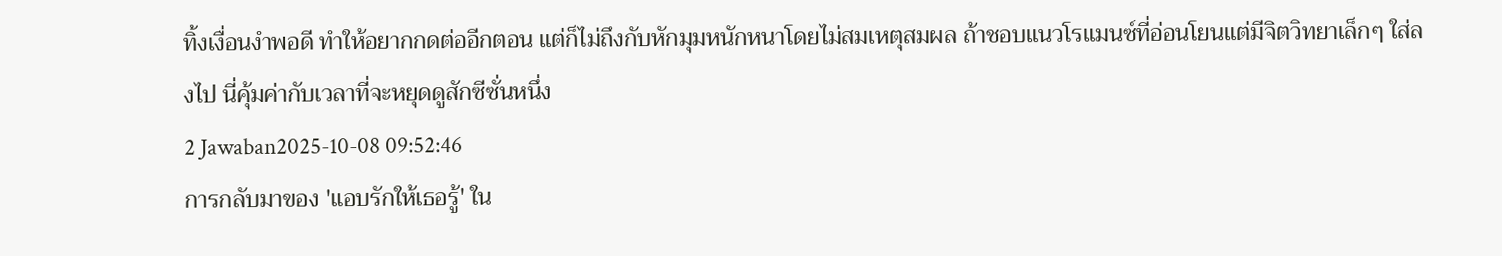ทิ้งเงื่อนงำพอดี ทำให้อยากกดต่ออีกตอน แต่ก็ไม่ถึงกับหักมุมหนักหนาโดยไม่สมเหตุสมผล ถ้าชอบแนวโรแมนซ์ที่อ่อนโยนแต่มีจิตวิทยาเล็กๆ ใส่ลงไป นี่คุ้มค่ากับเวลาที่จะหยุดดูสักซีซั่นหนึ่ง
2 Jawaban2025-10-08 09:52:46
การกลับมาของ 'แอบรักให้เธอรู้' ใน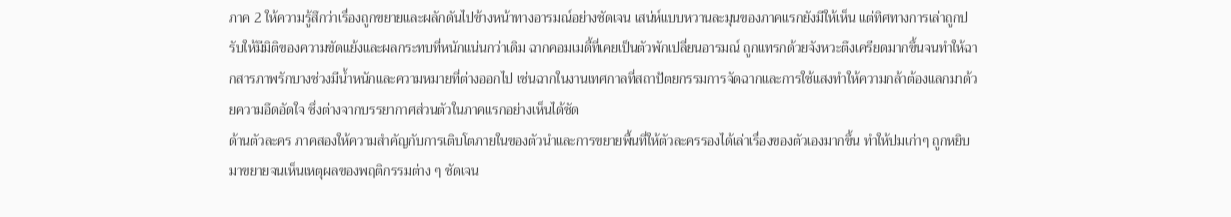ภาค 2 ให้ความรู้สึกว่าเรื่องถูกขยายและผลักดันไปข้างหน้าทางอารมณ์อย่างชัดเจน เสน่ห์แบบหวานละมุนของภาคแรกยังมีให้เห็น แต่ทิศทางการเล่าถูกปรับให้มีมิติของความขัดแย้งและผลกระทบที่หนักแน่นกว่าเดิม ฉากคอมเมดี้ที่เคยเป็นตัวพักเปลี่ยนอารมณ์ ถูกแทรกด้วยจังหวะตึงเครียดมากขึ้นจนทำให้ฉากสารภาพรักบางช่วงมีน้ำหนักและความหมายที่ต่างออกไป เช่นฉากในงานเทศกาลที่สถาปัตยกรรมการจัดฉากและการใช้แสงทำให้ความกล้าต้องแลกมาด้วยความอึดอัดใจ ซึ่งต่างจากบรรยากาศส่วนตัวในภาคแรกอย่างเห็นได้ชัด
ด้านตัวละคร ภาคสองให้ความสำคัญกับการเติบโตภายในของตัวนำและการขยายพื้นที่ให้ตัวละครรองได้เล่าเรื่องของตัวเองมากขึ้น ทำให้ปมเก่าๆ ถูกหยิบมาขยายจนเห็นเหตุผลของพฤติกรรมต่าง ๆ ชัดเจน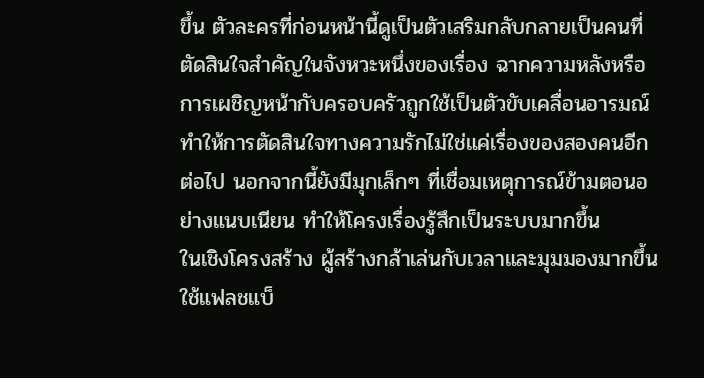ขึ้น ตัวละครที่ก่อนหน้านี้ดูเป็นตัวเสริมกลับกลายเป็นคนที่ตัดสินใจสำคัญในจังหวะหนึ่งของเรื่อง ฉากความหลังหรือการเผชิญหน้ากับครอบครัวถูกใช้เป็นตัวขับเคลื่อนอารมณ์ ทำให้การตัดสินใจทางความรักไม่ใช่แค่เรื่องของสองคนอีกต่อไป นอกจากนี้ยังมีมุกเล็กๆ ที่เชื่อมเหตุการณ์ข้ามตอนอย่างแนบเนียน ทำให้โครงเรื่องรู้สึกเป็นระบบมากขึ้น
ในเชิงโครงสร้าง ผู้สร้างกล้าเล่นกับเวลาและมุมมองมากขึ้น ใช้แฟลชแบ็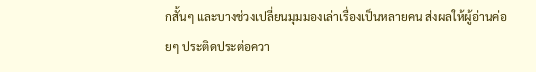กสั้นๆ และบางช่วงเปลี่ยนมุมมองเล่าเรื่องเป็นหลายคน ส่งผลให้ผู้อ่านค่อยๆ ประติดประต่อควา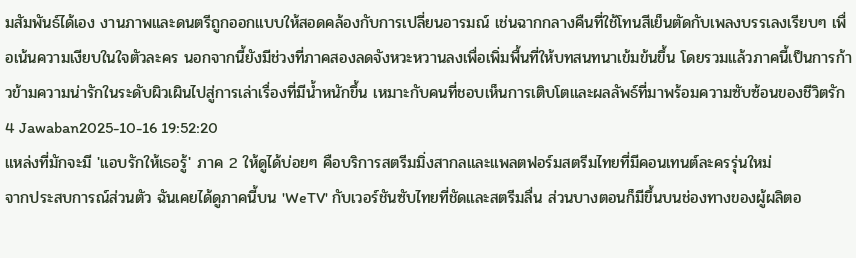มสัมพันธ์ได้เอง งานภาพและดนตรีถูกออกแบบให้สอดคล้องกับการเปลี่ยนอารมณ์ เช่นฉากกลางคืนที่ใช้โทนสีเย็นตัดกับเพลงบรรเลงเรียบๆ เพื่อเน้นความเงียบในใจตัวละคร นอกจากนี้ยังมีช่วงที่ภาคสองลดจังหวะหวานลงเพื่อเพิ่มพื้นที่ให้บทสนทนาเข้มข้นขึ้น โดยรวมแล้วภาคนี้เป็นการก้าวข้ามความน่ารักในระดับผิวเผินไปสู่การเล่าเรื่องที่มีน้ำหนักขึ้น เหมาะกับคนที่ชอบเห็นการเติบโตและผลลัพธ์ที่มาพร้อมความซับซ้อนของชีวิตรัก
4 Jawaban2025-10-16 19:52:20
แหล่งที่มักจะมี 'แอบรักให้เธอรู้' ภาค 2 ให้ดูได้บ่อยๆ คือบริการสตรีมมิ่งสากลและแพลตฟอร์มสตรีมไทยที่มีคอนเทนต์ละครรุ่นใหม่
จากประสบการณ์ส่วนตัว ฉันเคยได้ดูภาคนี้บน 'WeTV' กับเวอร์ชันซับไทยที่ชัดและสตรีมลื่น ส่วนบางตอนก็มีขึ้นบนช่องทางของผู้ผลิตอ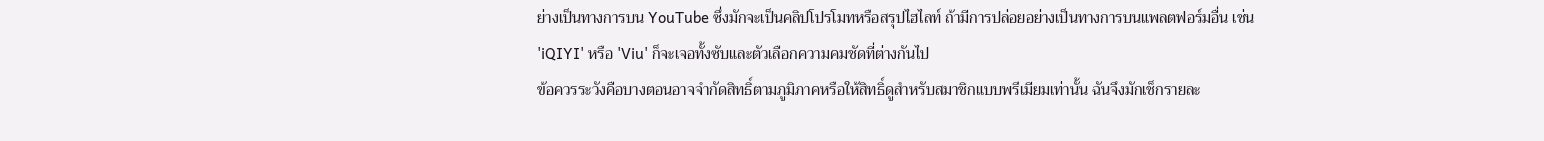ย่างเป็นทางการบน YouTube ซึ่งมักจะเป็นคลิปโปรโมทหรือสรุปไฮไลท์ ถ้ามีการปล่อยอย่างเป็นทางการบนแพลตฟอร์มอื่น เช่น 'iQIYI' หรือ 'Viu' ก็จะเจอทั้งซับและตัวเลือกความคมชัดที่ต่างกันไป
ข้อควรระวังคือบางตอนอาจจำกัดสิทธิ์ตามภูมิภาคหรือให้สิทธิ์ดูสำหรับสมาชิกแบบพรีเมียมเท่านั้น ฉันจึงมักเช็กรายละ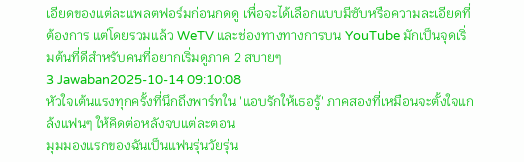เอียดของแต่ละแพลตฟอร์มก่อนกดดู เพื่อจะได้เลือกแบบมีซับหรือความละเอียดที่ต้องการ แต่โดยรวมแล้ว WeTV และช่องทางทางการบน YouTube มักเป็นจุดเริ่มต้นที่ดีสำหรับคนที่อยากเริ่มดูภาค 2 สบายๆ
3 Jawaban2025-10-14 09:10:08
หัวใจเต้นแรงทุกครั้งที่นึกถึงพาร์ทใน 'แอบรักให้เธอรู้' ภาคสองที่เหมือนจะตั้งใจแกล้งแฟนๆ ให้คิดต่อหลังจบแต่ละตอน
มุมมองแรกของฉันเป็นแฟนรุ่นวัยรุ่น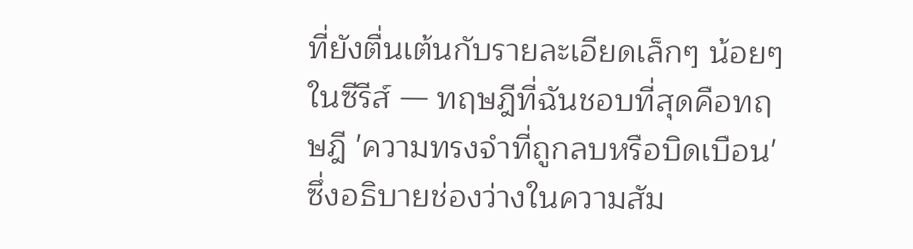ที่ยังตื่นเต้นกับรายละเอียดเล็กๆ น้อยๆ ในซีรีส์ — ทฤษฎีที่ฉันชอบที่สุดคือทฤษฎี 'ความทรงจำที่ถูกลบหรือบิดเบือน' ซึ่งอธิบายช่องว่างในความสัม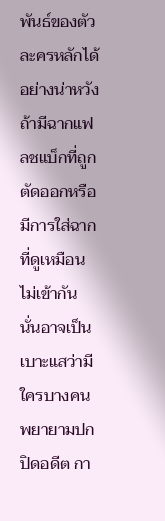พันธ์ของตัวละครหลักได้อย่างน่าหวัง ถ้ามีฉากแฟลชแบ็กที่ถูกตัดออกหรือมีการใส่ฉากที่ดูเหมือนไม่เข้ากัน นั่นอาจเป็นเบาะแสว่ามีใครบางคนพยายามปกปิดอดีต กา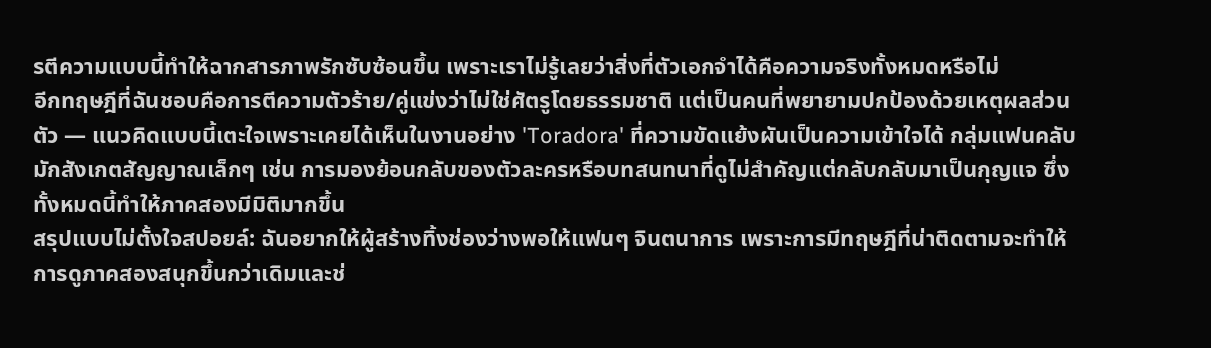รตีความแบบนี้ทำให้ฉากสารภาพรักซับซ้อนขึ้น เพราะเราไม่รู้เลยว่าสิ่งที่ตัวเอกจำได้คือความจริงทั้งหมดหรือไม่
อีกทฤษฎีที่ฉันชอบคือการตีความตัวร้าย/คู่แข่งว่าไม่ใช่ศัตรูโดยธรรมชาติ แต่เป็นคนที่พยายามปกป้องด้วยเหตุผลส่วนตัว — แนวคิดแบบนี้เตะใจเพราะเคยได้เห็นในงานอย่าง 'Toradora' ที่ความขัดแย้งผันเป็นความเข้าใจได้ กลุ่มแฟนคลับมักสังเกตสัญญาณเล็กๆ เช่น การมองย้อนกลับของตัวละครหรือบทสนทนาที่ดูไม่สำคัญแต่กลับกลับมาเป็นกุญแจ ซึ่งทั้งหมดนี้ทำให้ภาคสองมีมิติมากขึ้น
สรุปแบบไม่ตั้งใจสปอยล์: ฉันอยากให้ผู้สร้างทิ้งช่องว่างพอให้แฟนๆ จินตนาการ เพราะการมีทฤษฎีที่น่าติดตามจะทำให้การดูภาคสองสนุกขึ้นกว่าเดิมและช่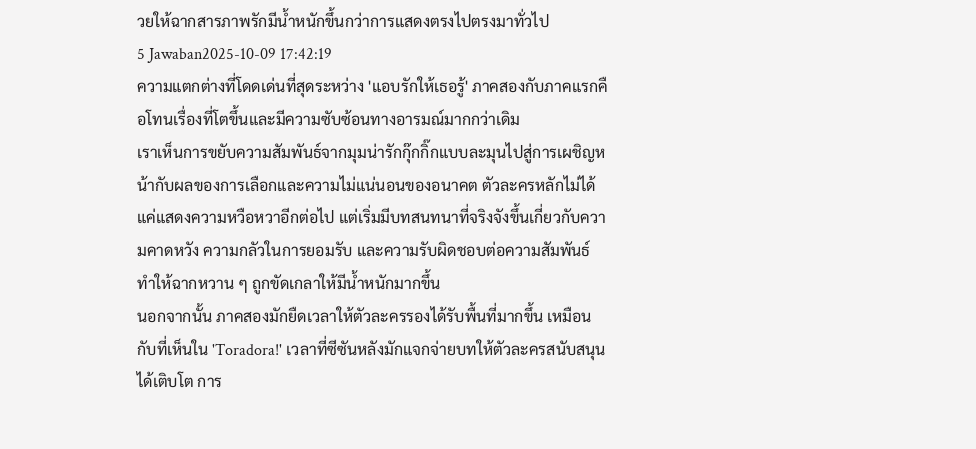วยให้ฉากสารภาพรักมีน้ำหนักขึ้นกว่าการแสดงตรงไปตรงมาทั่วไป
5 Jawaban2025-10-09 17:42:19
ความแตกต่างที่โดดเด่นที่สุดระหว่าง 'แอบรักให้เธอรู้' ภาคสองกับภาคแรกคือโทนเรื่องที่โตขึ้นและมีความซับซ้อนทางอารมณ์มากกว่าเดิม
เราเห็นการขยับความสัมพันธ์จากมุมน่ารักกุ๊กกิ๊กแบบละมุนไปสู่การเผชิญหน้ากับผลของการเลือกและความไม่แน่นอนของอนาคต ตัวละครหลักไม่ได้แค่แสดงความหวือหวาอีกต่อไป แต่เริ่มมีบทสนทนาที่จริงจังขึ้นเกี่ยวกับความคาดหวัง ความกลัวในการยอมรับ และความรับผิดชอบต่อความสัมพันธ์ ทำให้ฉากหวาน ๆ ถูกขัดเกลาให้มีน้ำหนักมากขึ้น
นอกจากนั้น ภาคสองมักยืดเวลาให้ตัวละครรองได้รับพื้นที่มากขึ้น เหมือนกับที่เห็นใน 'Toradora!' เวลาที่ซีซันหลังมักแจกจ่ายบทให้ตัวละครสนับสนุนได้เติบโต การ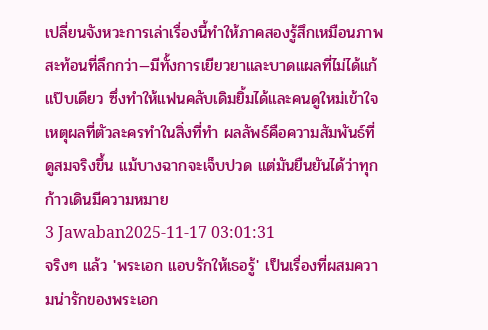เปลี่ยนจังหวะการเล่าเรื่องนี้ทำให้ภาคสองรู้สึกเหมือนภาพสะท้อนที่ลึกกว่า—มีทั้งการเยียวยาและบาดแผลที่ไม่ได้แก้แป๊บเดียว ซึ่งทำให้แฟนคลับเดิมยิ้มได้และคนดูใหม่เข้าใจเหตุผลที่ตัวละครทำในสิ่งที่ทำ ผลลัพธ์คือความสัมพันธ์ที่ดูสมจริงขึ้น แม้บางฉากจะเจ็บปวด แต่มันยืนยันได้ว่าทุกก้าวเดินมีความหมาย
3 Jawaban2025-11-17 03:01:31
จริงๆ แล้ว 'พระเอก แอบรักให้เธอรู้' เป็นเรื่องที่ผสมความน่ารักของพระเอก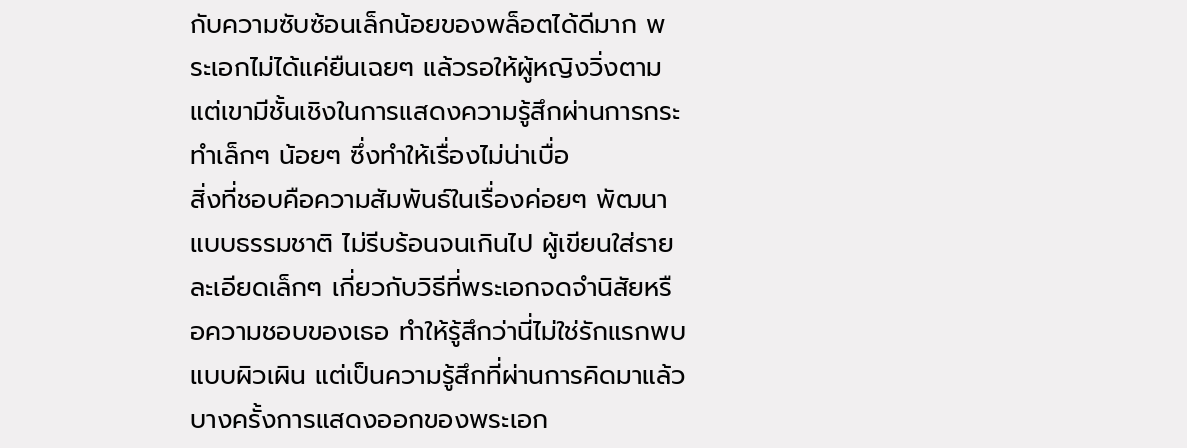กับความซับซ้อนเล็กน้อยของพล็อตได้ดีมาก พระเอกไม่ได้แค่ยืนเฉยๆ แล้วรอให้ผู้หญิงวิ่งตาม แต่เขามีชั้นเชิงในการแสดงความรู้สึกผ่านการกระทำเล็กๆ น้อยๆ ซึ่งทำให้เรื่องไม่น่าเบื่อ
สิ่งที่ชอบคือความสัมพันธ์ในเรื่องค่อยๆ พัฒนาแบบธรรมชาติ ไม่รีบร้อนจนเกินไป ผู้เขียนใส่รายละเอียดเล็กๆ เกี่ยวกับวิธีที่พระเอกจดจำนิสัยหรือความชอบของเธอ ทำให้รู้สึกว่านี่ไม่ใช่รักแรกพบแบบผิวเผิน แต่เป็นความรู้สึกที่ผ่านการคิดมาแล้ว บางครั้งการแสดงออกของพระเอก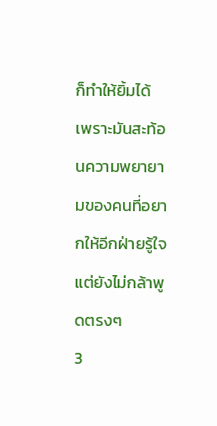ก็ทำให้ยิ้มได้ เพราะมันสะท้อนความพยายามของคนที่อยากให้อีกฝ่ายรู้ใจแต่ยังไม่กล้าพูดตรงๆ
3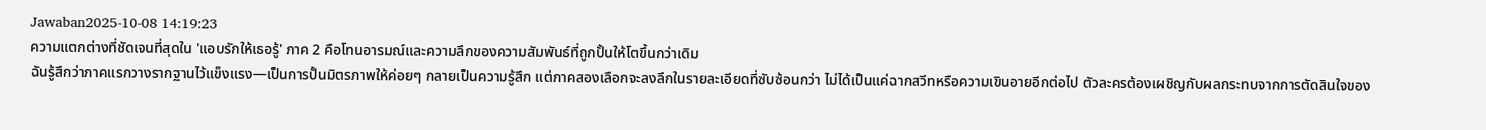Jawaban2025-10-08 14:19:23
ความแตกต่างที่ชัดเจนที่สุดใน 'แอบรักให้เธอรู้' ภาค 2 คือโทนอารมณ์และความลึกของความสัมพันธ์ที่ถูกปั้นให้โตขึ้นกว่าเดิม
ฉันรู้สึกว่าภาคแรกวางรากฐานไว้แข็งแรง—เป็นการปั้นมิตรภาพให้ค่อยๆ กลายเป็นความรู้สึก แต่ภาคสองเลือกจะลงลึกในรายละเอียดที่ซับซ้อนกว่า ไม่ได้เป็นแค่ฉากสวีทหรือความเขินอายอีกต่อไป ตัวละครต้องเผชิญกับผลกระทบจากการตัดสินใจของ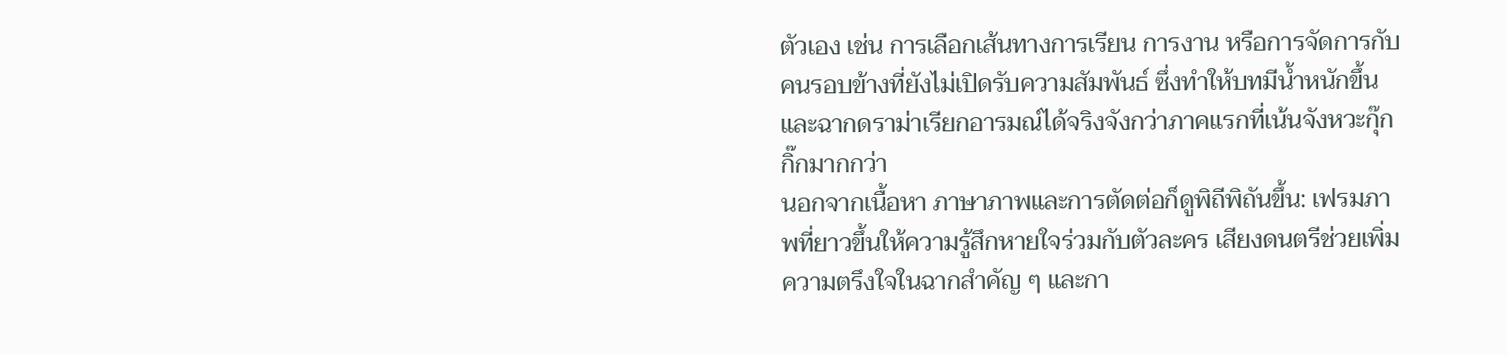ตัวเอง เช่น การเลือกเส้นทางการเรียน การงาน หรือการจัดการกับคนรอบข้างที่ยังไม่เปิดรับความสัมพันธ์ ซึ่งทำให้บทมีน้ำหนักขึ้นและฉากดราม่าเรียกอารมณ์ได้จริงจังกว่าภาคแรกที่เน้นจังหวะกุ๊กกิ๊กมากกว่า
นอกจากเนื้อหา ภาษาภาพและการตัดต่อก็ดูพิถีพิถันขึ้น: เฟรมภาพที่ยาวขึ้นให้ความรู้สึกหายใจร่วมกับตัวละคร เสียงดนตรีช่วยเพิ่มความตรึงใจในฉากสำคัญ ๆ และกา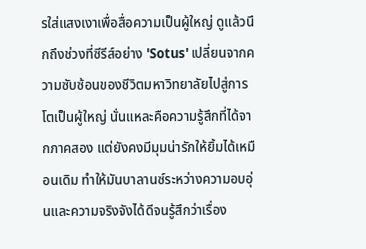รใส่แสงเงาเพื่อสื่อความเป็นผู้ใหญ่ ดูแล้วนึกถึงช่วงที่ซีรีส์อย่าง 'Sotus' เปลี่ยนจากความซับซ้อนของชีวิตมหาวิทยาลัยไปสู่การโตเป็นผู้ใหญ่ นั่นแหละคือความรู้สึกที่ได้จากภาคสอง แต่ยังคงมีมุมน่ารักให้ยิ้มได้เหมือนเดิม ทำให้มันบาลานซ์ระหว่างความอบอุ่นและความจริงจังได้ดีจนรู้สึกว่าเรื่อง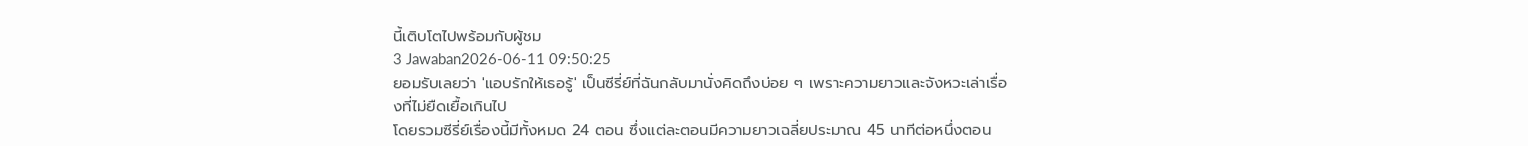นี้เติบโตไปพร้อมกับผู้ชม
3 Jawaban2026-06-11 09:50:25
ยอมรับเลยว่า 'แอบรักให้เธอรู้' เป็นซีรี่ย์ที่ฉันกลับมานั่งคิดถึงบ่อย ๆ เพราะความยาวและจังหวะเล่าเรื่องที่ไม่ยืดเยื้อเกินไป
โดยรวมซีรี่ย์เรื่องนี้มีทั้งหมด 24 ตอน ซึ่งแต่ละตอนมีความยาวเฉลี่ยประมาณ 45 นาทีต่อหนึ่งตอน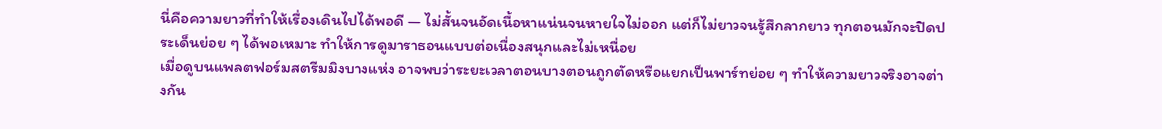นี่คือความยาวที่ทำให้เรื่องเดินไปได้พอดี — ไม่สั้นจนอัดเนื้อหาแน่นจนหายใจไม่ออก แต่ก็ไม่ยาวจนรู้สึกลากยาว ทุกตอนมักจะปิดประเด็นย่อย ๆ ได้พอเหมาะ ทำให้การดูมาราธอนแบบต่อเนื่องสนุกและไม่เหนื่อย
เมื่อดูบนแพลตฟอร์มสตรีมมิงบางแห่ง อาจพบว่าระยะเวลาตอนบางตอนถูกตัดหรือแยกเป็นพาร์ทย่อย ๆ ทำให้ความยาวจริงอาจต่างกัน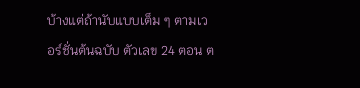บ้างแต่ถ้านับแบบเต็ม ๆ ตามเวอร์ชั่นต้นฉบับ ตัวเลข 24 ตอน ต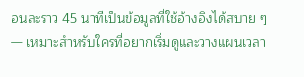อนละราว 45 นาทีเป็นข้อมูลที่ใช้อ้างอิงได้สบาย ๆ — เหมาะสำหรับใครที่อยากเริ่มดูและวางแผนเวลา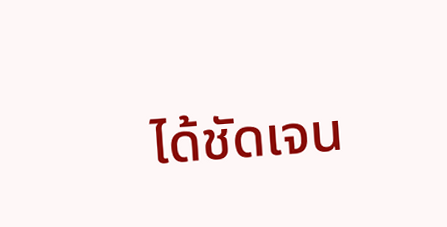ได้ชัดเจน